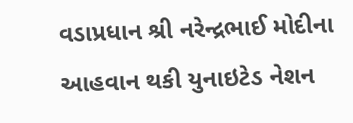વડાપ્રધાન શ્રી નરેન્દ્રભાઈ મોદીના આહવાન થકી યુનાઇટેડ નેશન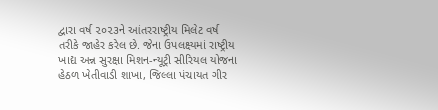દ્વારા વર્ષ ૨૦૨૩ને આંતરરાષ્ટ્રીય મિલેટ વર્ષ તરીકે જાહેર કરેલ છે. જેના ઉપલક્ષ્યમાં રાષ્ટ્રીય ખાદ્ય અન્ન સુરક્ષા મિશન-ન્યૂટ્રી સીરિયલ યોજના હેઠળ ખેતીવાડી શાખા, જિલ્લા પંચાયત ગીર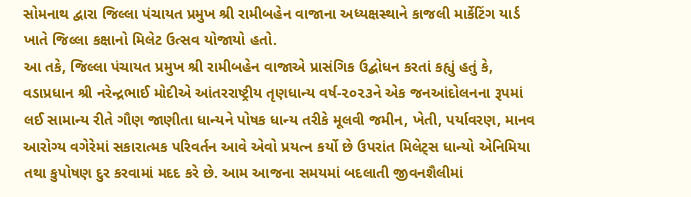સોમનાથ દ્વારા જિલ્લા પંચાયત પ્રમુખ શ્રી રામીબહેન વાજાના અધ્યક્ષસ્થાને કાજલી માર્કેટિંગ યાર્ડ ખાતે જિલ્લા કક્ષાનો મિલેટ ઉત્સવ યોજાયો હતો.
આ તકે, જિલ્લા પંચાયત પ્રમુખ શ્રી રામીબહેન વાજાએ પ્રાસંગિક ઉદ્બોધન કરતાં કહ્યું હતું કે, વડાપ્રધાન શ્રી નરેન્દ્રભાઈ મોદીએ આંતરરાષ્ટ્રીય તૃણધાન્ય વર્ષ-૨૦૨૩ને એક જનઆંદોલનના રૂપમાં લઈ સામાન્ય રીતે ગૌણ જાણીતા ધાન્યને પોષક ધાન્ય તરીકે મૂલવી જમીન, ખેતી, પર્યાવરણ, માનવ આરોગ્ય વગેરેમાં સકારાત્મક પરિવર્તન આવે એવો પ્રયત્ન કર્યો છે ઉપરાંત મિલેટ્સ ધાન્યો એનિમિયા તથા કુપોષણ દુર કરવામાં મદદ કરે છે. આમ આજના સમયમાં બદલાતી જીવનશૈલીમાં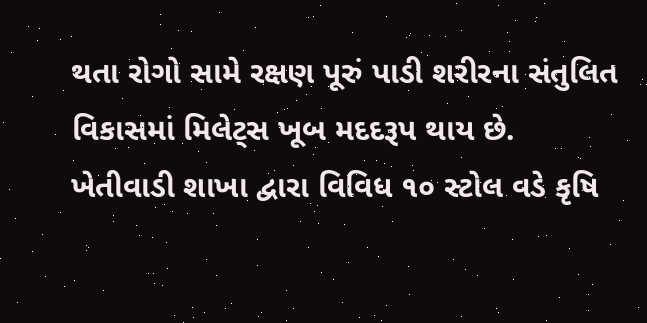થતા રોગો સામે રક્ષણ પૂરું પાડી શરીરના સંતુલિત વિકાસમાં મિલેટ્સ ખૂબ મદદરૂપ થાય છે.
ખેતીવાડી શાખા દ્વારા વિવિધ ૧૦ સ્ટોલ વડે કૃષિ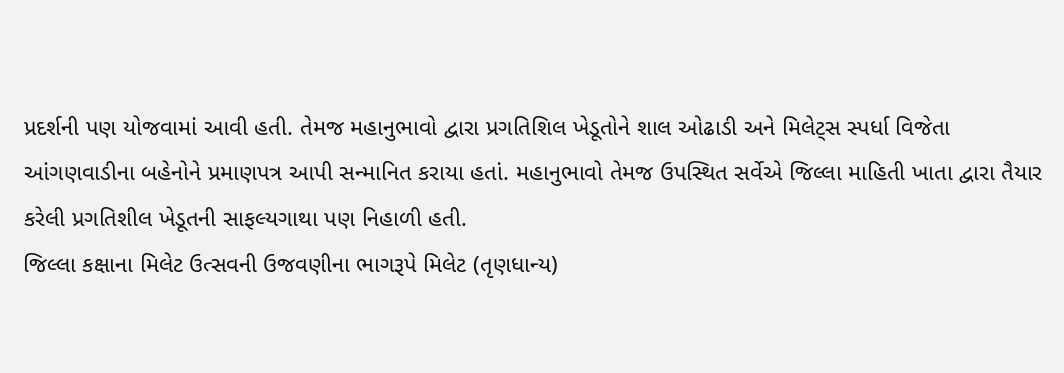પ્રદર્શની પણ યોજવામાં આવી હતી. તેમજ મહાનુભાવો દ્વારા પ્રગતિશિલ ખેડૂતોને શાલ ઓઢાડી અને મિલેટ્સ સ્પર્ધા વિજેતા આંગણવાડીના બહેનોને પ્રમાણપત્ર આપી સન્માનિત કરાયા હતાં. મહાનુભાવો તેમજ ઉપસ્થિત સર્વેએ જિલ્લા માહિતી ખાતા દ્વારા તૈયાર કરેલી પ્રગતિશીલ ખેડૂતની સાફલ્યગાથા પણ નિહાળી હતી.
જિલ્લા કક્ષાના મિલેટ ઉત્સવની ઉજવણીના ભાગરૂપે મિલેટ (તૃણધાન્ય)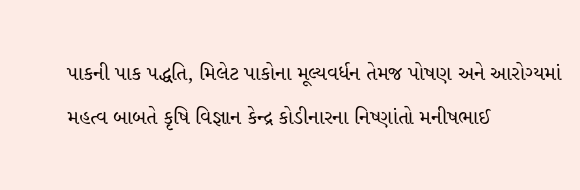પાકની પાક પદ્ધતિ, મિલેટ પાકોના મૂલ્યવર્ધન તેમજ પોષણ અને આરોગ્યમાં મહત્વ બાબતે કૃષિ વિજ્ઞાન કેન્દ્ર કોડીનારના નિષ્ણાંતો મનીષભાઈ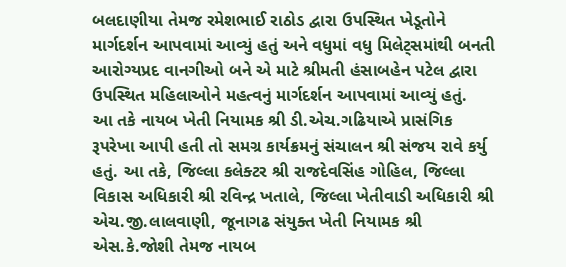બલદાણીયા તેમજ રમેશભાઈ રાઠોડ દ્વારા ઉપસ્થિત ખેડૂતોને માર્ગદર્શન આપવામાં આવ્યું હતું અને વધુમાં વધુ મિલેટ્સમાંથી બનતી આરોગ્યપ્રદ વાનગીઓ બને એ માટે શ્રીમતી હંસાબહેન પટેલ દ્વારા ઉપસ્થિત મહિલાઓને મહત્વનું માર્ગદર્શન આપવામાં આવ્યું હતું.
આ તકે નાયબ ખેતી નિયામક શ્રી ડી.એચ.ગઢિયાએ પ્રાસંગિક રૂપરેખા આપી હતી તો સમગ્ર કાર્યક્રમનું સંચાલન શ્રી સંજય રાવે કર્યુ હતું. આ તકે, જિલ્લા કલેક્ટર શ્રી રાજદેવસિંહ ગોહિલ, જિલ્લા વિકાસ અધિકારી શ્રી રવિન્દ્ર ખતાલે, જિલ્લા ખેતીવાડી અધિકારી શ્રી એચ.જી.લાલવાણી, જૂનાગઢ સંયુક્ત ખેતી નિયામક શ્રી એસ.કે.જોશી તેમજ નાયબ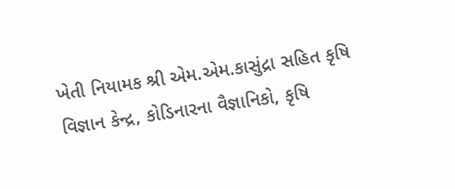ખેતી નિયામક શ્રી એમ.એમ.કાસુંદ્રા સહિત કૃષિ વિજ્ઞાન કેન્દ્ર, કોડિનારના વૈજ્ઞાનિકો, કૃષિ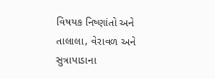વિષયક નિષ્ણાંતો અને તાલાલા, વેરાવળ અને સુત્રાપાડાના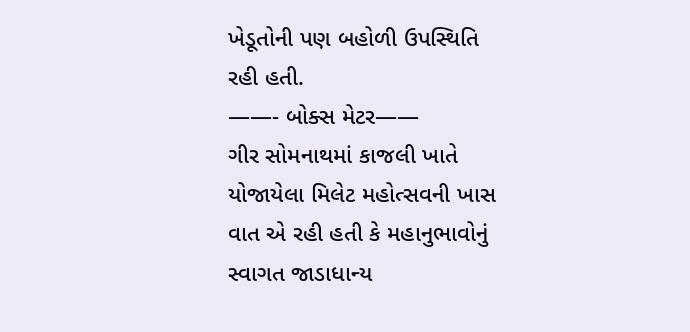ખેડૂતોની પણ બહોળી ઉપસ્થિતિ રહી હતી.
——- બોક્સ મેટર——
ગીર સોમનાથમાં કાજલી ખાતે યોજાયેલા મિલેટ મહોત્સવની ખાસ વાત એ રહી હતી કે મહાનુભાવોનું સ્વાગત જાડાધાન્ય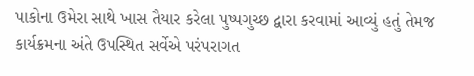પાકોના ઉમેરા સાથે ખાસ તૈયાર કરેલા પુષ્પગુચ્છ દ્વારા કરવામાં આવ્યું હતું તેમજ કાર્યક્રમના અંતે ઉપસ્થિત સર્વેએ પરંપરાગત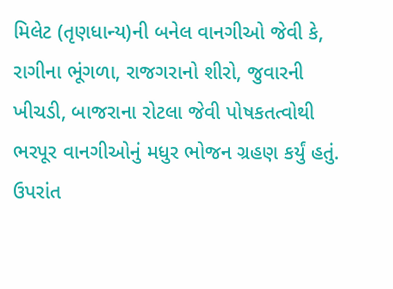મિલેટ (તૃણધાન્ય)ની બનેલ વાનગીઓ જેવી કે, રાગીના ભૂંગળા, રાજગરાનો શીરો, જુવારની ખીચડી, બાજરાના રોટલા જેવી પોષકતત્વોથી ભરપૂર વાનગીઓનું મધુર ભોજન ગ્રહણ કર્યું હતું. ઉપરાંત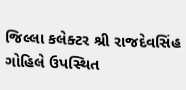જિલ્લા કલેક્ટર શ્રી રાજદેવસિંહ ગોહિલે ઉપસ્થિત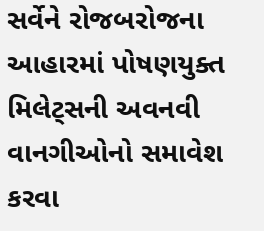સર્વેને રોજબરોજના આહારમાં પોષણયુક્ત મિલેટ્સની અવનવી વાનગીઓનો સમાવેશ કરવા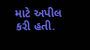માટે અપીલ કરી હતી.